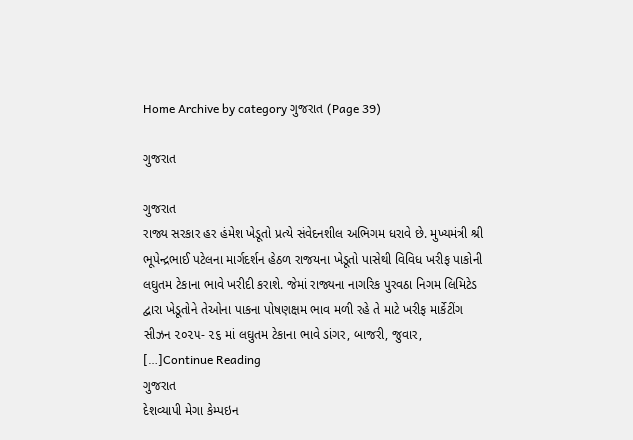Home Archive by category ગુજરાત (Page 39)

ગુજરાત

ગુજરાત
રાજ્ય સરકાર હર હંમેશ ખેડૂતો પ્રત્યે સંવેદનશીલ અભિગમ ધરાવે છે. મુખ્યમંત્રી શ્રી ભૂપેન્દ્રભાઈ પટેલના માર્ગદર્શન હેઠળ રાજયના ખેડૂતો પાસેથી વિવિધ ખરીફ પાકોની લઘુતમ ટેકાના ભાવે ખરીદી કરાશે. જેમાં રાજ્યના નાગરિક પુરવઠા નિગમ લિમિટેડ દ્વારા ખેડૂતોને તેઓના પાકના પોષણક્ષમ ભાવ મળી રહે તે માટે ખરીફ માર્કેટીંગ સીઝન ૨૦૨૫- ૨૬ માં લઘુતમ ટેકાના ભાવે ડાંગર, બાજરી, જુવાર, […]Continue Reading
ગુજરાત
દેશવ્યાપી મેગા કેમ્પઇન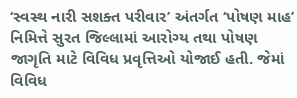‘સ્વસ્થ નારી સશક્ત પરીવાર’ અંતર્ગત ‘પોષણ માહ’ નિમિત્તે સુરત જિલ્લામાં આરોગ્ય તથા પોષણ જાગૃતિ માટે વિવિધ પ્રવૃત્તિઓ યોજાઈ હતી. જેમાં વિવિધ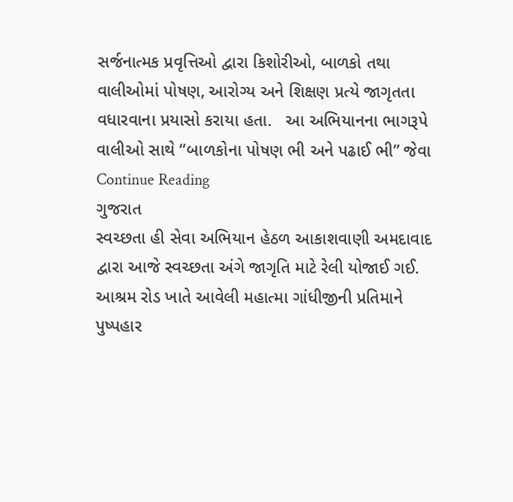સર્જનાત્મક પ્રવૃત્તિઓ દ્વારા કિશોરીઓ, બાળકો તથા વાલીઓમાં પોષણ, આરોગ્ય અને શિક્ષણ પ્રત્યે જાગૃતતા વધારવાના પ્રયાસો કરાયા હતા.   આ અભિયાનના ભાગરૂપે વાલીઓ સાથે “બાળકોના પોષણ ભી અને પઢાઈ ભી” જેવા Continue Reading
ગુજરાત
સ્વચ્છતા હી સેવા અભિયાન હેઠળ આકાશવાણી અમદાવાદ દ્વારા આજે સ્વચ્છતા અંગે જાગૃતિ માટે રેલી યોજાઈ ગઈ. આશ્રમ રોડ ખાતે આવેલી મહાત્મા ગાંધીજીની પ્રતિમાને પુષ્પહાર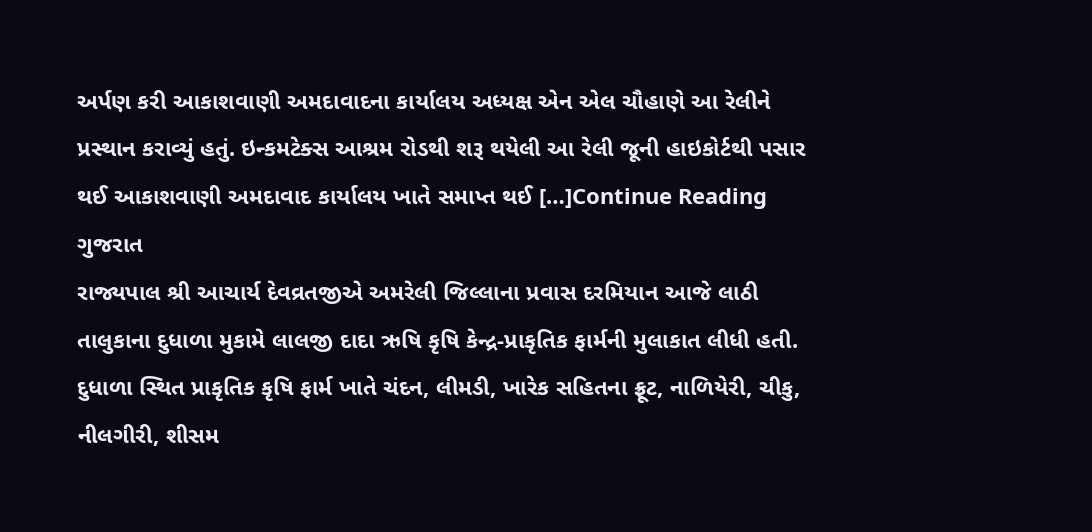અર્પણ કરી આકાશવાણી અમદાવાદના કાર્યાલય અધ્યક્ષ એન એલ ચૌહાણે આ રેલીને પ્રસ્થાન કરાવ્યું હતું. ઇન્કમટેક્સ આશ્રમ રોડથી શરૂ થયેલી આ રેલી જૂની હાઇકોર્ટથી પસાર થઈ આકાશવાણી અમદાવાદ કાર્યાલય ખાતે સમાપ્ત થઈ […]Continue Reading
ગુજરાત
રાજ્યપાલ શ્રી આચાર્ય દેવવ્રતજીએ અમરેલી જિલ્લાના પ્રવાસ દરમિયાન આજે લાઠી તાલુકાના દુધાળા મુકામે લાલજી દાદા ઋષિ કૃષિ કેન્દ્ર-પ્રાકૃતિક ફાર્મની મુલાકાત લીધી હતી. દુધાળા સ્થિત પ્રાકૃતિક કૃષિ ફાર્મ ખાતે ચંદન, લીમડી, ખારેક સહિતના ફ્રૂટ, નાળિયેરી, ચીકુ, નીલગીરી, શીસમ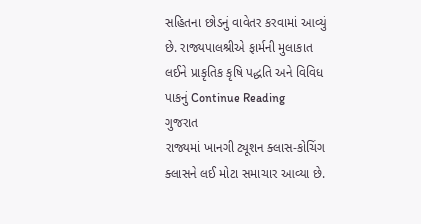સહિતના છોડનું વાવેતર કરવામાં આવ્યું છે. રાજ્યપાલશ્રીએ ફાર્મની મુલાકાત લઈને પ્રાકૃતિક કૃષિ પદ્ધતિ અને વિવિધ પાકનું Continue Reading
ગુજરાત
રાજ્યમાં ખાનગી ટ્યૂશન ક્લાસ-કોચિંગ ક્લાસને લઈ મોટા સમાચાર આવ્યા છે.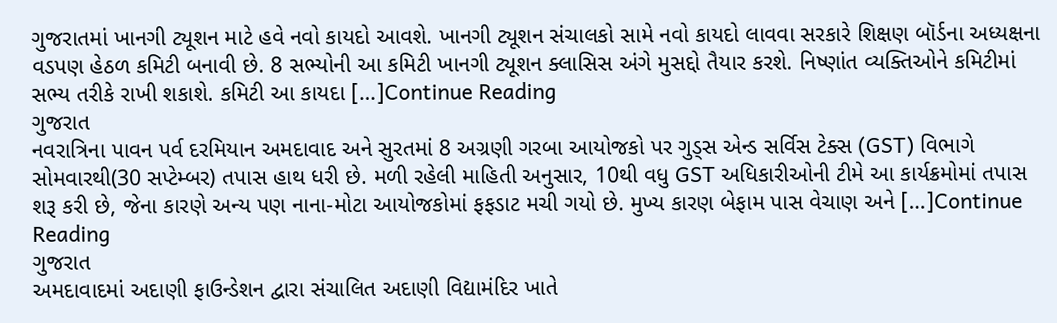ગુજરાતમાં ખાનગી ટ્યૂશન માટે હવે નવો કાયદો આવશે. ખાનગી ટ્યૂશન સંચાલકો સામે નવો કાયદો લાવવા સરકારે શિક્ષણ બૉર્ડના અધ્યક્ષના વડપણ હેઠળ કમિટી બનાવી છે. 8 સભ્યોની આ કમિટી ખાનગી ટ્યૂશન ક્લાસિસ અંગે મુસદ્દો તૈયાર કરશે. નિષ્ણાંત વ્યક્તિઓને કમિટીમાં સભ્ય તરીકે રાખી શકાશે. કમિટી આ કાયદા […]Continue Reading
ગુજરાત
નવરાત્રિના પાવન પર્વ દરમિયાન અમદાવાદ અને સુરતમાં 8 અગ્રણી ગરબા આયોજકો પર ગુડ્સ એન્ડ સર્વિસ ટેક્સ (GST) વિભાગે સોમવારથી(30 સપ્ટેમ્બર) તપાસ હાથ ધરી છે. મળી રહેલી માહિતી અનુસાર, 10થી વધુ GST અધિકારીઓની ટીમે આ કાર્યક્રમોમાં તપાસ શરૂ કરી છે, જેના કારણે અન્ય પણ નાના-મોટા આયોજકોમાં ફફડાટ મચી ગયો છે. મુખ્ય કારણ બેફામ પાસ વેચાણ અને […]Continue Reading
ગુજરાત
અમદાવાદમાં અદાણી ફાઉન્ડેશન દ્વારા સંચાલિત અદાણી વિદ્યામંદિર ખાતે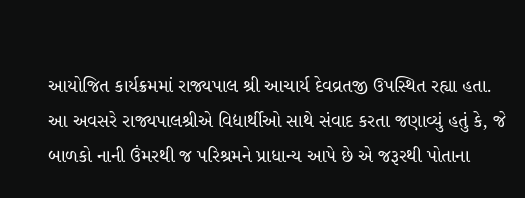આયોજિત કાર્યક્રમમાં રાજ્યપાલ શ્રી આચાર્ય દેવવ્રતજી ઉપસ્થિત રહ્યા હતા. આ અવસરે રાજ્યપાલશ્રીએ વિદ્યાર્થીઓ સાથે સંવાદ કરતા જણાવ્યું હતું કે, જે બાળકો નાની ઉંમરથી જ પરિશ્રમને પ્રાધાન્ય આપે છે એ જરૂરથી પોતાના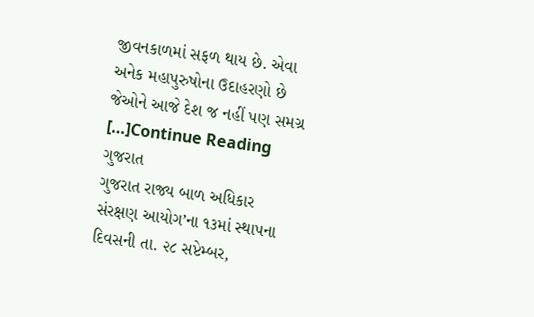જીવનકાળમાં સફળ થાય છે. એવા અનેક મહાપુરુષોના ઉદાહરણો છે જેઓને આજે દેશ જ નહીં પણ સમગ્ર […]Continue Reading
ગુજરાત
ગુજરાત રાજ્ય બાળ અધિકાર સંરક્ષણ આયોગ’ના ૧૩માં સ્થાપના દિવસની તા. ૨૮ સપ્ટેમ્બર,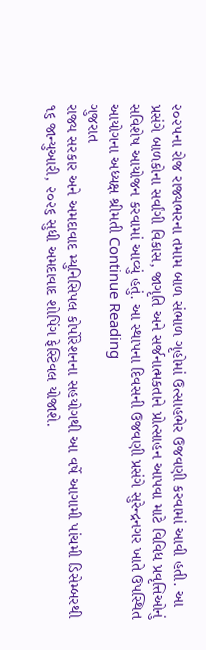૨૦૨૫ના રોજ રાજ્યભરના તમામ બાળ સંભાળ ગૃહોમાં ઉત્સાહભેર ઉજવણી કરવામાં આવી હતી. આ પ્રસંગે બાળકોના સર્વાંગી વિકાસ, જાગૃતિ અને સર્જનાત્મકતાને પ્રોત્સાહન આપવા માટે વિવિધ પ્રવૃત્તિઓનું સવિશેષ આયોજન કરવામાં આવ્યું હતું. આ સ્થાપના દિવસની ઉજવણી પ્રસંગે સુરેન્દ્રનગર ખાતે ઉપસ્થિત આયોગના અધ્યક્ષ શ્રીમતી Continue Reading
ગુજરાત
રાજ્ય સરકાર અને અમદાવાદ મ્યુનિસિપલ કોર્પોરેશનના સહયોગથી આ વર્ષે આગામી પાંચમી ડિસેમ્બરથી ૧૬ જાન્યુઆરી, ૨૦૨૬ સુધી અમદાવાદ શોપિંગ ફેસ્ટિવલ યોજાશે.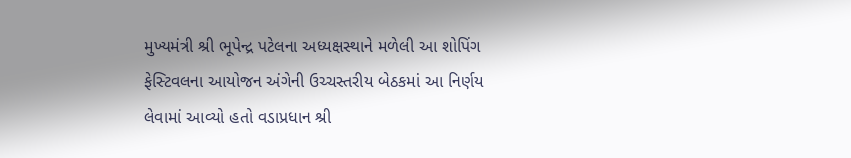મુખ્યમંત્રી શ્રી ભૂપેન્દ્ર પટેલના અધ્યક્ષસ્થાને મળેલી આ શોપિંગ ફેસ્ટિવલના આયોજન અંગેની ઉચ્ચસ્તરીય બેઠકમાં આ નિર્ણય લેવામાં આવ્યો હતો વડાપ્રધાન શ્રી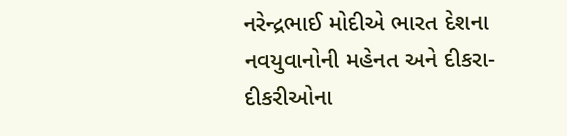નરેન્દ્રભાઈ મોદીએ ભારત દેશના નવયુવાનોની મહેનત અને દીકરા-દીકરીઓના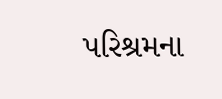પરિશ્રમના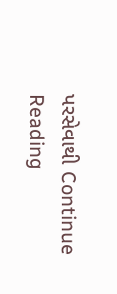પરસેવાથી Continue Reading